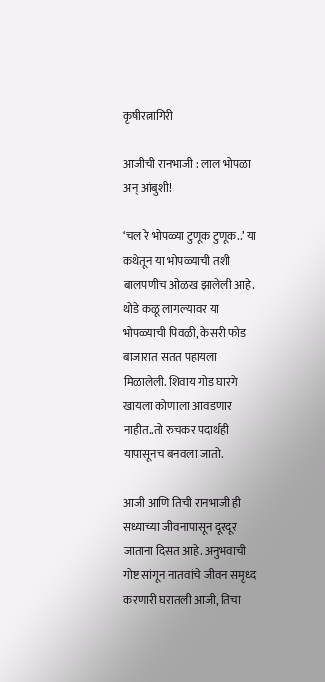कृषीरत्नागिरी

आजीची रानभाजी : लाल भोपळा अन् आंबुशी!

‘चल रे भोपळ्या टुणूक टुणूक..’ या कथेतून या भोपळ्याची तशी बालपणीच ओळख झालेली आहे. थोडे कळू लागल्यावर या भोपळ्याची पिवळी, केसरी फोड बाजारात सतत पहायला मिळालेली. शिवाय गोड घारगे खायला कोणाला आवडणार नाहीत..तो रुचकर पदार्थही यापासूनच बनवला जातो.

आजी आणि तिची रानभाजी ही सध्याच्या जीवनापासून दूरदूर जाताना दिसत आहे. अनुभवाची गोष्ट सांगून नातवांचे जीवन समृध्द करणारी घरातली आजी, तिचा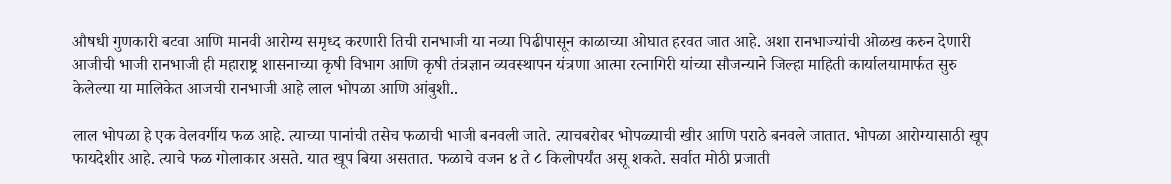औषधी गुणकारी बटवा आणि मानवी आरोग्य समृध्द करणारी तिची रानभाजी या नव्या पिढीपासून काळाच्या ओघात हरवत जात आहे. अशा रानभाज्यांची ओळख करुन देणारी आजीची भाजी रानभाजी ही महाराष्ट्र शासनाच्या कृषी विभाग आणि कृषी तंत्रज्ञान व्यवस्थापन यंत्रणा आत्मा रत्नागिरी यांच्या सौजन्याने जिल्हा माहिती कार्यालयामार्फत सुरु केलेल्या या मालिकेत आजची रानभाजी आहे लाल भोपळा आणि आंबुशी..

लाल भोपळा हे एक वेलवर्गीय फळ आहे. त्याच्या पानांची तसेच फळाची भाजी बनवली जाते. त्याचबरोबर भोपळ्याची खीर आणि पराठे बनवले जातात. भोपळा आरोग्यासाठी खूप फायदेशीर आहे. त्याचे फळ गोलाकार असते. यात खूप बिया असतात. फळाचे वजन ४ ते ८ किलोपर्यंत असू शकते. सर्वात मोठी प्रजाती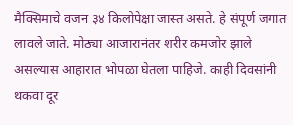मैक्सिमाचे वजन ३४ किलोपेक्षा जास्त असते. हे संपूर्ण जगात लावले जाते. मोठ्या आजारानंतर शरीर कमजोर झाले असल्यास आहारात भोपळा घेतला पाहिजे. काही दिवसांनी थकवा दूर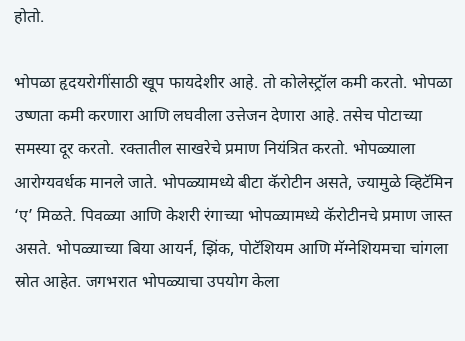होतो.

भोपळा हृदयरोगींसाठी खूप फायदेशीर आहे. तो कोलेस्ट्रॉल कमी करतो. भोपळा उष्णता कमी करणारा आणि लघवीला उत्तेजन देणारा आहे. तसेच पोटाच्या समस्या दूर करतो. रक्तातील साखरेचे प्रमाण नियंत्रित करतो. भोपळ्याला आरोग्यवर्धक मानले जाते. भोपळ्यामध्ये बीटा कॅरोटीन असते, ज्यामुळे व्हिटॅमिन ‘ए’ मिळते. पिवळ्या आणि केशरी रंगाच्या भोपळ्यामध्ये कॅरोटीनचे प्रमाण जास्त असते. भोपळ्याच्या बिया आयर्न, झिंक, पोटॅशियम आणि मॅग्नेशियमचा चांगला स्रोत आहेत. जगभरात भोपळ्याचा उपयोग केला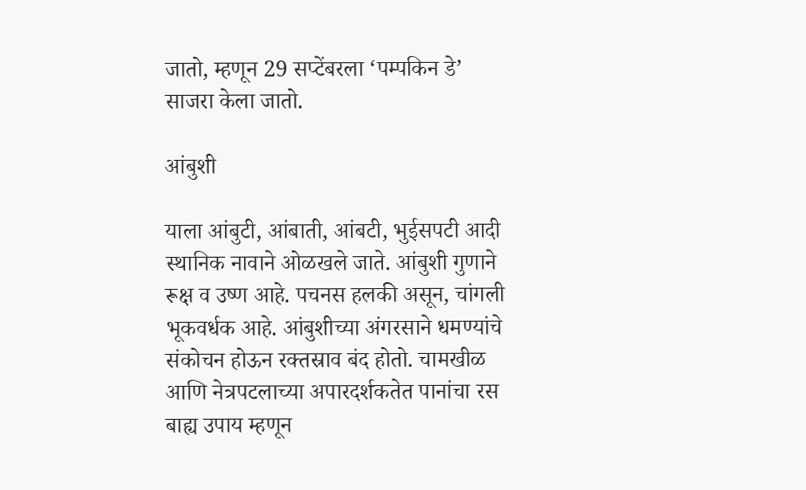जातो, म्हणून 29 सप्टेंबरला ‘पम्पकिन डे’ साजरा केला जातो.

आंबुशी

याला आंबुटी, आंबाती, आंबटी, भुईसपटी आदी स्थानिक नावाने ओळखले जाते. आंबुशी गुणाने रूक्ष व उष्ण आहे. पचनस हलकी असून, चांगली भूकवर्धक आहे. आंबुशीच्या अंगरसाने धमण्यांचे संकोचन होऊन रक्तस्राव बंद होतो. चामखीळ आणि नेत्रपटलाच्या अपारदर्शकतेत पानांचा रस बाह्य उपाय म्हणून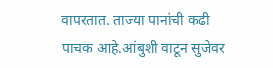वापरतात. ताज्या पानांची कढी पाचक आहे.आंबुशी वाटून सुजेवर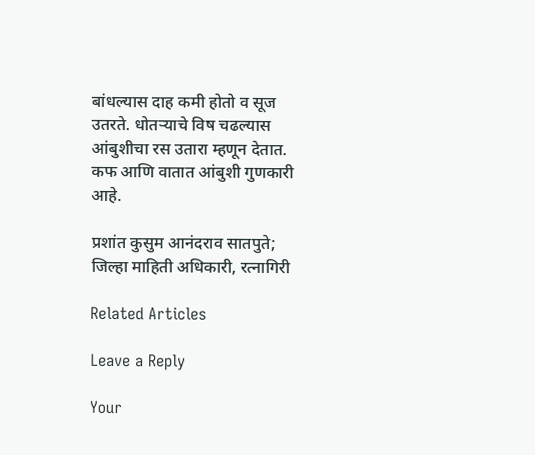बांधल्यास दाह कमी होतो व सूज उतरते. धोतऱ्याचे विष चढल्यास आंबुशीचा रस उतारा म्हणून देतात. कफ आणि वातात आंबुशी गुणकारी आहे.

प्रशांत कुसुम आनंदराव सातपुते;                            जिल्हा माहिती अधिकारी, रत्नागिरी

Related Articles

Leave a Reply

Your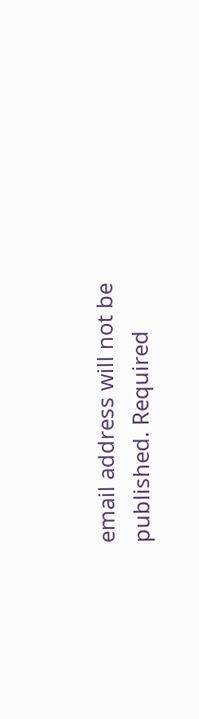email address will not be published. Required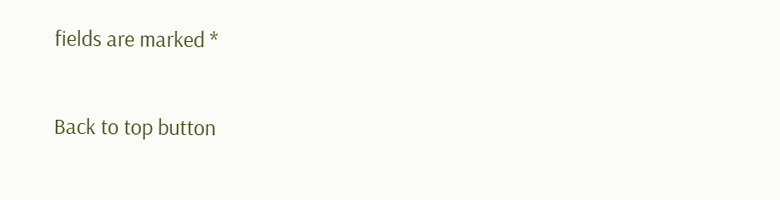fields are marked *

Back to top button